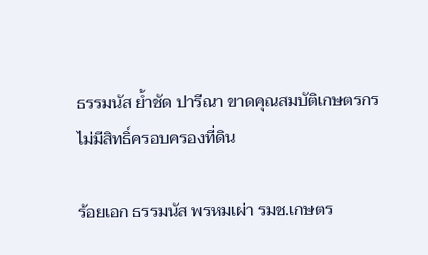ธรรมนัส ย้ำชัด ปารีณา ขาดคุณสมบัติเกษตรกร ไม่มีสิทธิ์ครอบครองที่ดิน

ร้อยเอก ธรรมนัส พรหมเผ่า รมช.เกษตร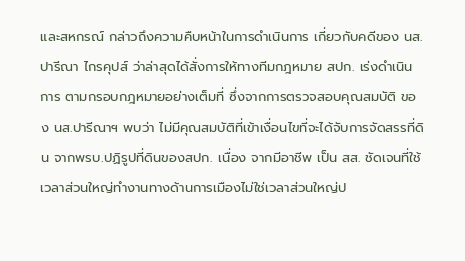และสหกรณ์ กล่าวถึงความคืบหน้าในการดำเนินการ เกี่ยวกับคดีของ นส.ปารีณา ไกรคุปส์ ว่าล่าสุดได้สั่งการให้ทางทีมกฎหมาย สปก. เร่งดำเนินการ ตามกรอบกฎหมายอย่างเต็มที่ ซึ่งจากการตรวจสอบคุณสมบัติ ของ นส.ปารีณาฯ พบว่า ไม่มีคุณสมบัติที่เข้าเงื่อนไขที่จะได้จับการจัดสรรที่ดิน จากพรบ.ปฏิรูปที่ดินของสปก. เนื่อง จากมีอาชีพ เป็น สส. ชัดเจนที่ใช้เวลาส่วนใหญ่ทำงานทางด้านการเมืองไม่ใช่เวลาส่วนใหญ่ป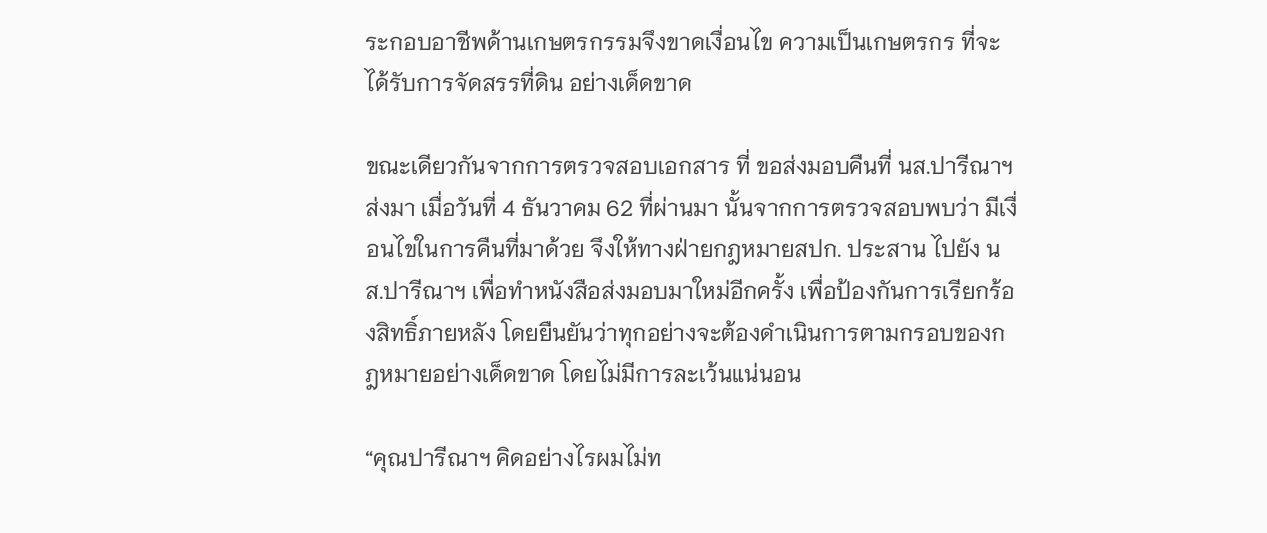ระกอบอาชีพด้านเกษตรกรรมจึงขาดเงื่อนไข ความเป็นเกษตรกร ที่จะได้รับการจัดสรรที่ดิน อย่างเด็ดขาด

ขณะเดียวกันจากการตรวจสอบเอกสาร ที่ ขอส่งมอบคืนที่ นส.ปารีณาฯ ส่งมา เมื่อวันที่ 4 ธันวาคม 62 ที่ผ่านมา นั้นจากการตรวจสอบพบว่า มีเงื่อนไขในการคืนที่มาด้วย จึงให้ทางฝ่ายกฎหมายสปก. ประสาน ไปยัง นส.ปารีณาฯ เพื่อทำหนังสือส่งมอบมาใหม่อีกครั้ง เพื่อป้องกันการเรียกร้องสิทธิ์ภายหลัง โดยยืนยันว่าทุกอย่างจะต้องดำเนินการตามกรอบของกฎหมายอย่างเด็ดขาด โดยไม่มีการละเว้นแน่นอน

“คุณปารีณาฯ คิดอย่างไรผมไม่ท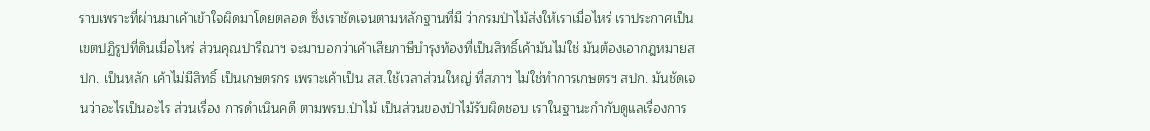ราบเพราะที่ผ่านมาเค้าเข้าใจผิดมาโดยตลอด ซึ่งเราชัดเจนตามหลักฐานที่มี ว่ากรมป่าไม้ส่งให้เราเมื่อไหร่ เราประกาศเป็นเขตปฏิรูปที่ดินเมื่อไหร่ ส่วนคุณปารีณาฯ จะมาบอกว่าเค้าเสียภาษีบำรุงท้องที่เป็นสิทธิ์เค้ามันไม่ใช่ มันต้องเอากฎหมายสปก. เป็นหลัก เค้าไม่มีสิทธิ์ เป็นเกษตรกร เพราะเค้าเป็น สส.ใช้เวลาส่วนใหญ่ ที่สภาฯ ไม่ใช่ทำการเกษตรฯ สปก. มันชัดเจนว่าอะไรเป็นอะไร ส่วนเรื่อง การดำเนินคดี ตามพรบ.ป่าไม้ เป็นส่วนของป่าไม้รับผิดชอบ เราในฐานะกำกับดูแลเรื่องการ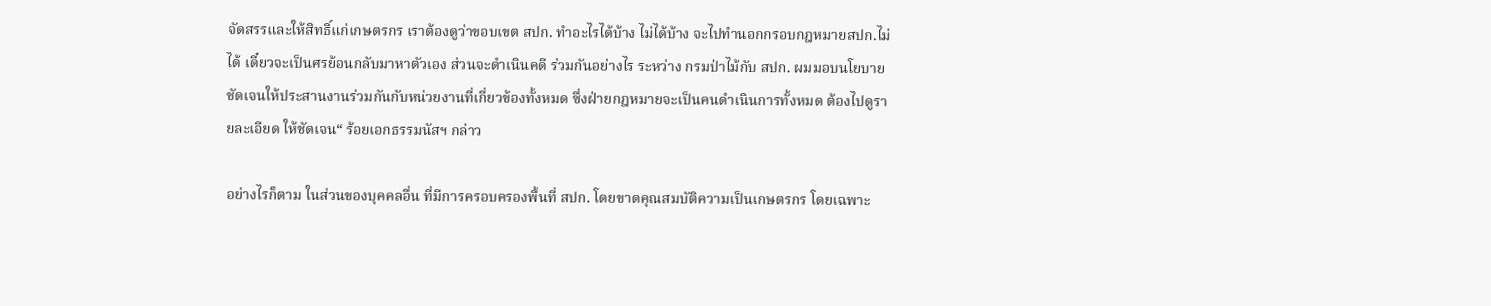จัดสรรและให้สิทธิ์แก่เกษตรกร เราต้องดูว่าขอบเขต สปก. ทำอะไรได้บ้าง ไม่ได้บ้าง จะไปทำนอกกรอบกฎหมายสปก.ไม่ได้ เดี๋ยวจะเป็นศรย้อนกลับมาหาตัวเอง ส่วนจะดำเนินคดี ร่วมกันอย่างไร ระหว่าง กรมป่าไม้กับ สปก. ผมมอบนโยบายชัดเจนให้ประสานงานร่วมกันกับหน่วยงานที่เกี่ยวข้องทั้งหมด ซึ่งฝ่ายกฎหมายจะเป็นคนดำเนินการทั้งหมด ต้องไปดูรายละเอียด ให้ชัดเจน“ ร้อยเอกธรรมนัสฯ กล่าว

อย่างไรก็ตาม ในส่วนของบุคคลอื่น ที่มีการครอบครองพื้นที่ สปก. โดยขาดคุณสมบัติความเป็นเกษตรกร โดยเฉพาะ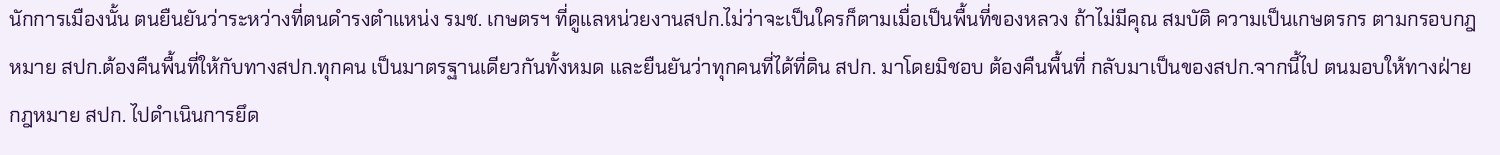นักการเมืองนั้น ตนยืนยันว่าระหว่างที่ตนดำรงตำแหน่ง รมช. เกษตรฯ ที่ดูแลหน่วยงานสปก.ไม่ว่าจะเป็นใครก็ตามเมื่อเป็นพื้นที่ของหลวง ถ้าไม่มีคุณ สมบัติ ความเป็นเกษตรกร ตามกรอบกฎหมาย สปก.ต้องคืนพื้นที่ให้กับทางสปก.ทุกคน เป็นมาตรฐานเดียวกันทั้งหมด และยืนยันว่าทุกคนที่ได้ที่ดิน สปก. มาโดยมิชอบ ต้องคืนพื้นที่ กลับมาเป็นของสปก.จากนี้ไป ตนมอบให้ทางฝ่ายกฎหมาย สปก. ไปดำเนินการยึด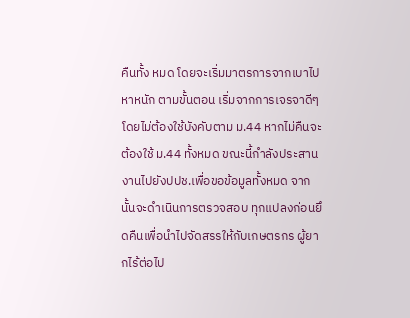คืนทั้ง หมด โดยจะเริ่มมาตรการจากเบาไปหาหนัก ตามขั้นตอน เริ่มจากการเจรจาดีๆโดยไม่ต้องใช้บังคับตาม ม.44 หากไม่คืนจะต้องใช้ ม.44 ทั้งหมด ขณะนี้กำลังประสานงานไปยังปปช.เพื่อขอข้อมูลทั้งหมด จากนั้นจะดำเนินการตรวจสอบ ทุกแปลงก่อนยึดคืนเพื่อนำไปจัดสรรให้กับเกษตรกร ผู้ยากไร้ต่อไป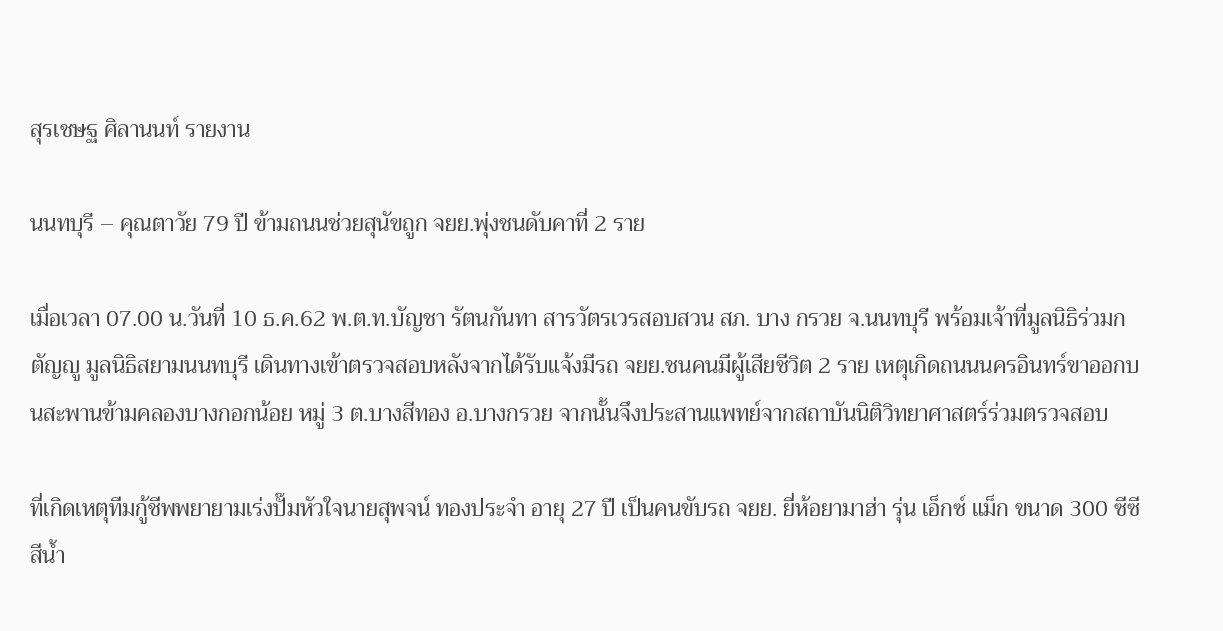สุรเชษฐ ศิลานนท์ รายงาน

นนทบุรี – คุณตาวัย 79 ปี ข้ามถนนช่วยสุนัขถูก จยย.พุ่งชนดับคาที่ 2 ราย

เมื่อเวลา 07.00 น.วันที่ 10 ธ.ค.62 พ.ต.ท.บัญชา รัตนกันทา สารวัตรเวรสอบสวน สภ. บาง กรวย จ.นนทบุรี พร้อมเจ้าที่มูลนิธิร่วมกตัญญู มูลนิธิสยามนนทบุรี เดินทางเข้าตรวจสอบหลังจากได้รับแจ้งมีรถ จยย.ชนคนมีผู้เสียชีวิต 2 ราย เหตุเกิดถนนนครอินทร์ขาออกบนสะพานข้ามคลองบางกอกน้อย หมู่ 3 ต.บางสีทอง อ.บางกรวย จากนั้นจึงประสานแพทย์จากสถาบันนิติวิทยาศาสตร์ร่วมตรวจสอบ

ที่เกิดเหตุทีมกู้ชีพพยายามเร่งปั๊มหัวใจนายสุพจน์ ทองประจำ อายุ 27 ปี เป็นคนขับรถ จยย. ยี่ห้อยามาฮ่า รุ่น เอ็กซ์ แม็ก ขนาด 300 ซีซี สีน้ำ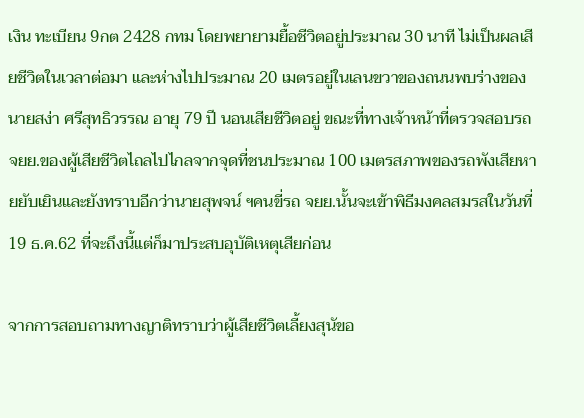เงิน ทะเบียน 9กต 2428 กทม โดยพยายามยื้อชีวิตอยู่ประมาณ 30 นาที ไม่เป็นผลเสียชีวิตในเวลาต่อมา และห่างไปประมาณ 20 เมตรอยู่ในเลนขวาของถนนพบร่างของนายสง่า ศรีสุทธิวรรณ อายุ 79 ปี นอนเสียชีวิตอยู่ ขณะที่ทางเจ้าหน้าที่ตรวจสอบรถ จยย.ของผู้เสียชีวิตไถลไปไกลจากจุดที่ชนประมาณ 100 เมตรสภาพของรถพังเสียหายยับเยินและยังทราบอีกว่านายสุพจน์ ฯคนขี่รถ จยย.นั้นจะเข้าพิธีมงคลสมรสในวันที่ 19 ธ.ค.62 ที่จะถึงนี้แต่ก็มาประสบอุบัติเหตุเสียก่อน

จากการสอบถามทางญาติทราบว่าผู้เสียชีวิตเลี้ยงสุนัขอ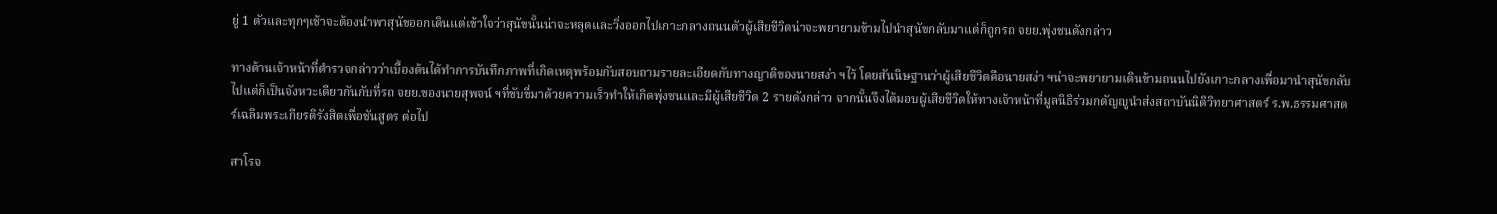ยู่ 1 ตัวและทุกๆเช้าจะต้องนำพาสุนัขออกเดินแต่เข้าใจว่าสุนัขนั้นน่าจะหลุดและวิ่งออกไปเกาะกลางถนนตัวผู้เสียชีวิตน่าจะพยายามข้ามไปนำสุนัขกลับมาแต่ก็ถูกรถ จยย.พุ่งชนดังกล่าว

ทางด้านเจ้าหน้าที่ตำรวจกล่าวว่าเบื้องต้นได้ทำการบันทึกภาพที่เกิดเหตุพร้อมกับสอบถามรายละเอียดกับทางญาติของนายสง่า ฯไว้ โดยสันนิษฐานว่าผู้เสียชีวิตคือนายสง่า ฯน่าจะพยายามเดินข้ามถนนไปยังเกาะกลางเพื่อมานำสุนัขกลับไปแต่ก็เป็นจังหวะเดียวกันกับที่รถ จยย.ของนายสุพจน์ ฯที่ขับขี่มาด้วยความเร็วทำให้เกิดพุ่งชนและมีผู้เสียชีวิต 2 รายดังกล่าว จากนั้นจึงได้มอบผู้เสียชีวิตให้ทางเจ้าหน้าที่มูลนิธิร่วมกตัญญูนำส่งสถาบันนิติวิทยาศาสตร์ ร.พ.ธรรมศาสตร์เฉลิมพระเกียรติรังสิตเพื่อชันสูตร ต่อไป

สาโรจ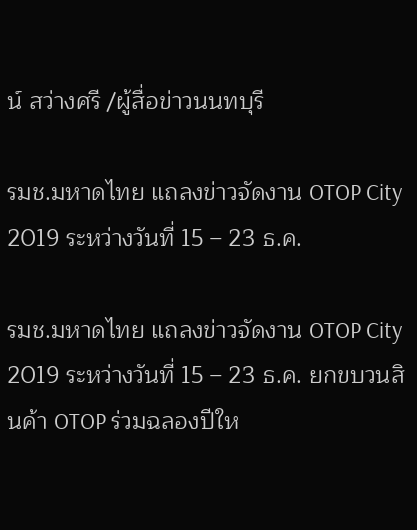น์ สว่างศรี /ผู้สื่อข่าวนนทบุรี

รมช.มหาดไทย แถลงข่าวจัดงาน OTOP City 2019 ระหว่างวันที่ 15 – 23 ธ.ค.

รมช.มหาดไทย แถลงข่าวจัดงาน OTOP City 2019 ระหว่างวันที่ 15 – 23 ธ.ค. ยกขบวนสินค้า OTOP ร่วมฉลองปีให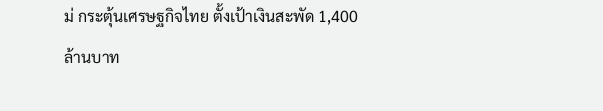ม่ กระตุ้นเศรษฐกิจไทย ตั้งเป้าเงินสะพัด 1,400 ล้านบาท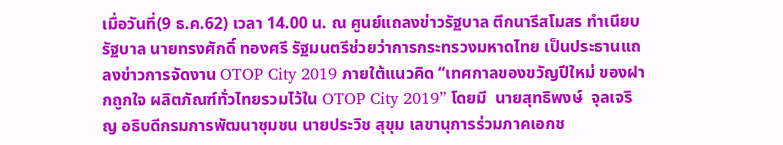เมื่อวันที่(9 ธ.ค.62) เวลา 14.00 น. ณ ศูนย์แถลงข่าวรัฐบาล ตึกนารีสโมสร ทำเนียบรัฐบาล นายทรงศักดิ์ ทองศรี รัฐมนตรีช่วยว่าการกระทรวงมหาดไทย เป็นประธานแถลงข่าวการจัดงาน OTOP City 2019 ภายใต้แนวคิด “เทศกาลของขวัญปีใหม่ ของฝากถูกใจ ผลิตภัณฑ์ทั่วไทยรวมไว้ใน OTOP City 2019” โดยมี  นายสุทธิพงษ์  จุลเจริญ อธิบดีกรมการพัฒนาชุมชน นายประวิช สุขุม เลขานุการร่วมภาคเอกช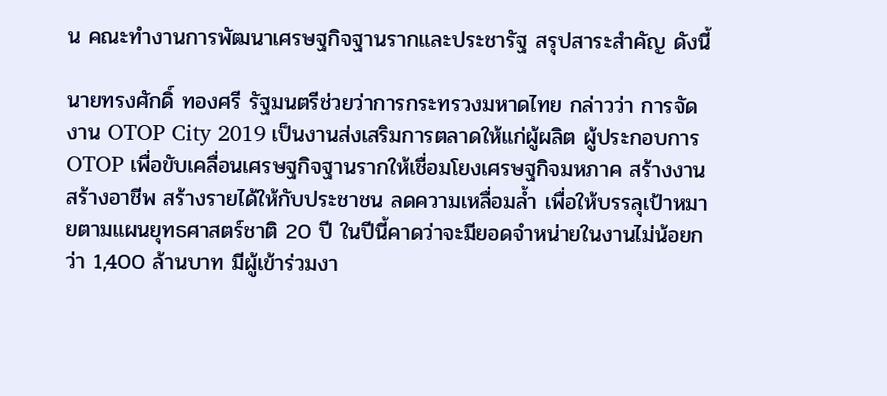น คณะทำงานการพัฒนาเศรษฐกิจฐานรากและประชารัฐ สรุปสาระสำคัญ ดังนี้

นายทรงศักดิ์ ทองศรี รัฐมนตรีช่วยว่าการกระทรวงมหาดไทย กล่าวว่า การจัดงาน OTOP City 2019 เป็นงานส่งเสริมการตลาดให้แก่ผู้ผลิต ผู้ประกอบการ OTOP เพื่อขับเคลื่อนเศรษฐกิจฐานรากให้เชื่อมโยงเศรษฐกิจมหภาค สร้างงาน สร้างอาชีพ สร้างรายได้ให้กับประชาชน ลดความเหลื่อมล้ำ เพื่อให้บรรลุเป้าหมายตามแผนยุทธศาสตร์ชาติ 20 ปี ในปีนี้คาดว่าจะมียอดจำหน่ายในงานไม่น้อยกว่า 1,400 ล้านบาท มีผู้เข้าร่วมงา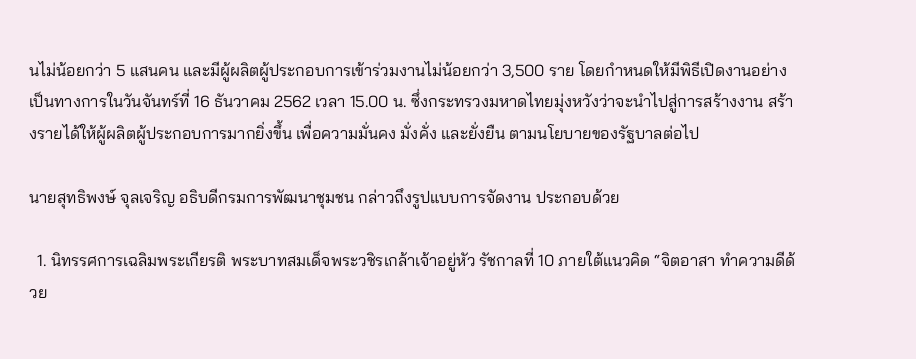นไม่น้อยกว่า 5 แสนคน และมีผู้ผลิตผู้ประกอบการเข้าร่วมงานไม่น้อยกว่า 3,500 ราย โดยกำหนดให้มีพิธีเปิดงานอย่างเป็นทางการในวันจันทร์ที่ 16 ธันวาคม 2562 เวลา 15.00 น. ซึ่งกระทรวงมหาดไทยมุ่งหวังว่าจะนำไปสู่การสร้างงาน สร้างรายได้ให้ผู้ผลิตผู้ประกอบการมากยิ่งขึ้น เพื่อความมั่นคง มั่งคั่ง และยั่งยืน ตามนโยบายของรัฐบาลต่อไป

นายสุทธิพงษ์ จุลเจริญ อธิบดีกรมการพัฒนาชุมชน กล่าวถึงรูปแบบการจัดงาน ประกอบด้วย

  1. นิทรรศการเฉลิมพระเกียรติ พระบาทสมเด็จพระวชิรเกล้าเจ้าอยู่หัว รัชกาลที่ 10 ภายใต้แนวคิด “จิตอาสา ทำความดีด้วย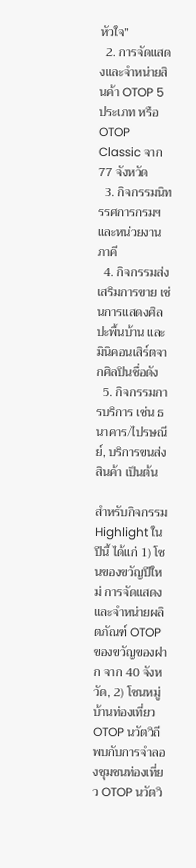หัวใจ”
  2. การจัดแสดงและจำหน่ายสินค้า OTOP 5 ประเภท หรือ OTOP Classic จาก 77 จังหวัด
  3. กิจกรรมนิทรรศการกรมฯ และหน่วยงานภาคี
  4. กิจกรรมส่งเสริมการขาย เช่นการแสดงศิลปะพื้นบ้าน และมินิคอนเสิร์ตจากศิลปินชื่อดัง
  5. กิจกรรมการบริการ เช่น ธนาคาร/ไปรษณีย์, บริการขนส่งสินค้า เป็นต้น

สำหรับกิจกรรม Highlight ในปีนี้ ได้แก่ 1) โซนของขวัญปีใหม่ การจัดแสดงและจำหน่ายผลิตภัณฑ์ OTOP ของขวัญของฝาก จาก 40 จังหวัด, 2) โซนหมู่บ้านท่องเที่ยว OTOP นวัตวิถี พบกับการจำลองชุมชนท่องเที่ยว OTOP นวัตวิ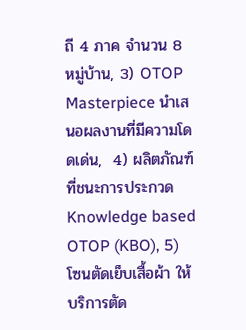ถี 4 ภาค จำนวน 8 หมู่บ้าน, 3) OTOP Masterpiece นำเสนอผลงานที่มีความโดดเด่น,  4) ผลิตภัณฑ์ที่ชนะการประกวด Knowledge based OTOP (KBO), 5) โซนตัดเย็บเสื้อผ้า ให้บริการตัด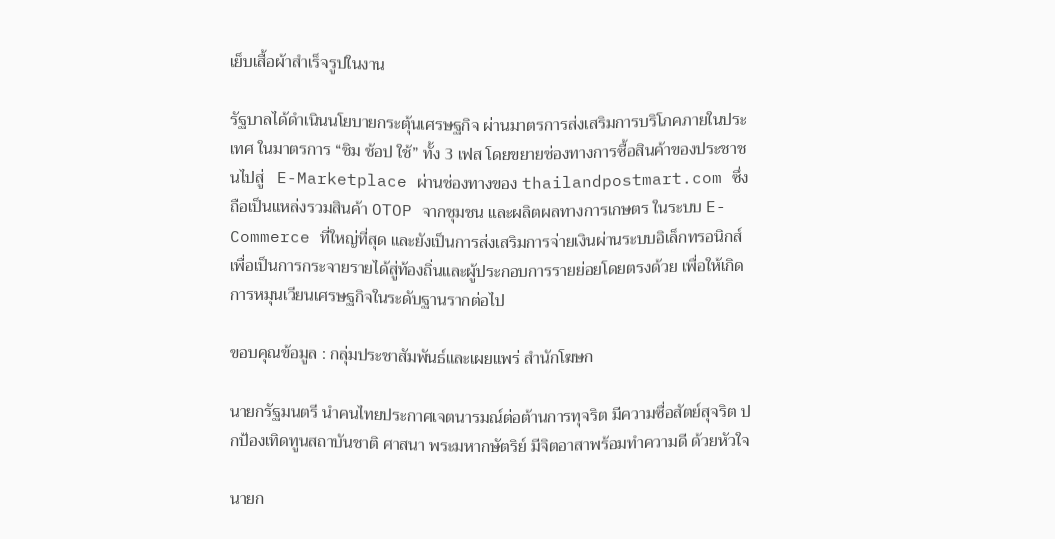เย็บเสื้อผ้าสำเร็จรูปในงาน

รัฐบาลได้ดำเนินนโยบายกระตุ้นเศรษฐกิจ ผ่านมาตรการส่งเสริมการบริโภคภายในประเทศ ในมาตรการ “ชิม ช้อป ใช้” ทั้ง 3 เฟส โดยขยายช่องทางการซื้อสินค้าของประชาชนไปสู่   E-Marketplace ผ่านช่องทางของ thailandpostmart.com ซึ่งถือเป็นแหล่งรวมสินค้า OTOP จากชุมชน และผลิตผลทางการเกษตร ในระบบ E-Commerce ที่ใหญ่ที่สุด และยังเป็นการส่งเสริมการจ่ายเงินผ่านระบบอิเล็กทรอนิกส์ เพื่อเป็นการกระจายรายได้สู่ท้องถิ่นและผู้ประกอบการรายย่อยโดยตรงด้วย เพื่อให้เกิดการหมุนเวียนเศรษฐกิจในระดับฐานรากต่อไป

ขอบคุณข้อมูล : กลุ่มประชาสัมพันธ์และเผยแพร่ สำนักโฆษก

นายกรัฐมนตรี นำคนไทยประกาศเจตนารมณ์ต่อต้านการทุจริต มีความซื่อสัตย์สุจริต ปกป้องเทิดทูนสถาบันชาติ ศาสนา พระมหากษัตริย์ มีจิตอาสาพร้อมทำความดี ด้วยหัวใจ

นายก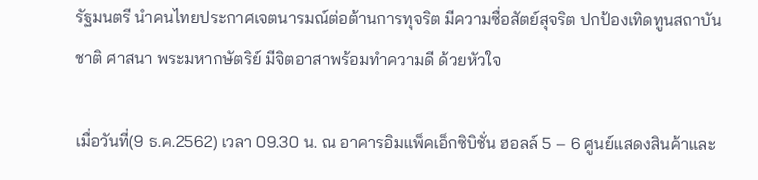รัฐมนตรี นำคนไทยประกาศเจตนารมณ์ต่อต้านการทุจริต มีความซื่อสัตย์สุจริต ปกป้องเทิดทูนสถาบันชาติ ศาสนา พระมหากษัตริย์ มีจิตอาสาพร้อมทำความดี ด้วยหัวใจ

เมื่อวันที่(9 ธ.ค.2562) เวลา 09.30 น. ณ อาคารอิมแพ็คเอ็กซิบิชั่น ฮอลล์ 5 – 6 ศูนย์แสดงสินค้าและ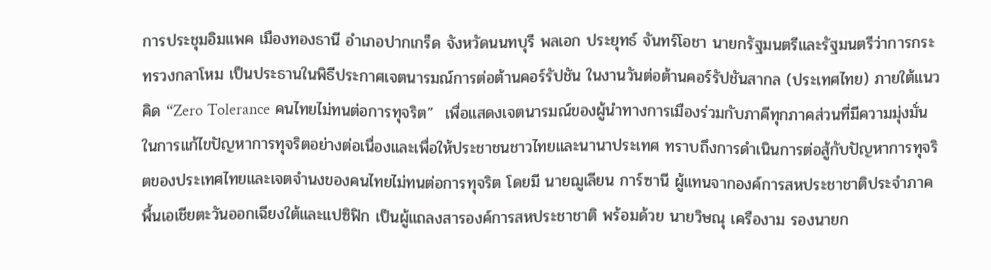การประชุมอิมแพค เมืองทองธานี อำเภอปากเกร็ด จังหวัดนนทบุรี พลเอก ประยุทธ์ จันทร์โอชา นายกรัฐมนตรีและรัฐมนตรีว่าการกระทรวงกลาโหม เป็นประธานในพิธีประกาศเจตนารมณ์การต่อต้านคอร์รัปชัน ในงานวันต่อต้านคอร์รัปชันสากล (ประเทศไทย) ภายใต้แนวคิด “Zero Tolerance คนไทยไม่ทนต่อการทุจริต”  เพื่อแสดงเจตนารมณ์ของผู้นำทางการเมืองร่วมกับภาคีทุกภาคส่วนที่มีความมุ่งมั่นในการแก้ไขปัญหาการทุจริตอย่างต่อเนื่องและเพื่อให้ประชาชนชาวไทยและนานาประเทศ ทราบถึงการดำเนินการต่อสู้กับปัญหาการทุจริตของประเทศไทยและเจตจำนงของคนไทยไม่ทนต่อการทุจริต โดยมี นายฌูเลียน การ์ซานี ผู้แทนจากองค์การสหประชาชาติประจำภาคพื้นเอเชียตะวันออกเฉียงใต้และแปซิฟิก เป็นผู้แถลงสารองค์การสหประชาชาติ พร้อมด้วย นายวิษณุ เครืองาม รองนายก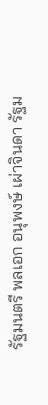รัฐมนตรี พลเอก อนุพงษ์ เผ่าจินดา รัฐม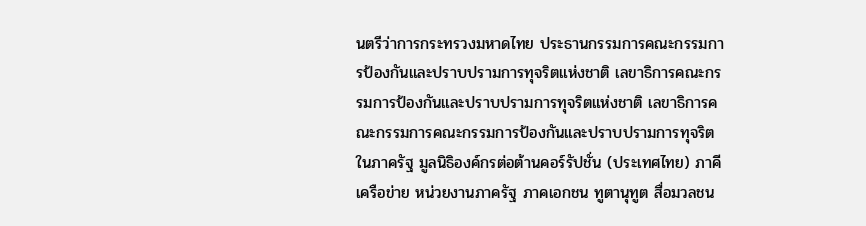นตรีว่าการกระทรวงมหาดไทย ประธานกรรมการคณะกรรมการป้องกันและปราบปรามการทุจริตแห่งชาติ เลขาธิการคณะกรรมการป้องกันและปราบปรามการทุจริตแห่งชาติ เลขาธิการคณะกรรมการคณะกรรมการป้องกันและปราบปรามการทุจริตในภาครัฐ มูลนิธิองค์กรต่อต้านคอร์รัปชั่น (ประเทศไทย) ภาคีเครือข่าย หน่วยงานภาครัฐ ภาคเอกชน ทูตานุทูต สื่อมวลชน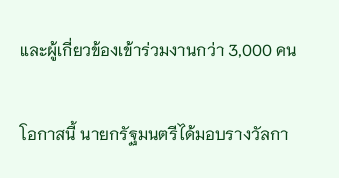และผู้เกี่ยวข้องเข้าร่วมงานกว่า 3,000 คน

โอกาสนี้ นายกรัฐมนตรีได้มอบรางวัลกา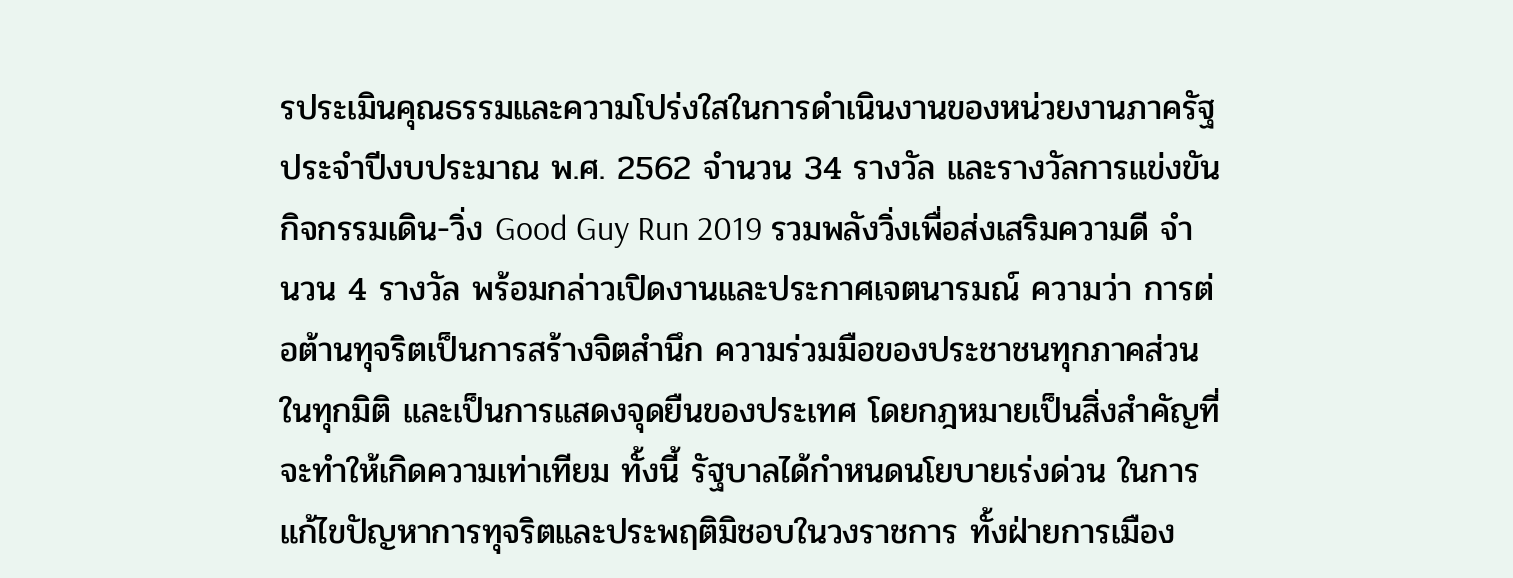รประเมินคุณธรรมและความโปร่งใสในการดำเนินงานของหน่วยงานภาครัฐ ประจำปีงบประมาณ พ.ศ. 2562 จำนวน 34 รางวัล และรางวัลการแข่งขันกิจกรรมเดิน-วิ่ง Good Guy Run 2019 รวมพลังวิ่งเพื่อส่งเสริมความดี จำนวน 4 รางวัล พร้อมกล่าวเปิดงานและประกาศเจตนารมณ์ ความว่า การต่อต้านทุจริตเป็นการสร้างจิตสำนึก ความร่วมมือของประชาชนทุกภาคส่วนในทุกมิติ และเป็นการแสดงจุดยืนของประเทศ โดยกฎหมายเป็นสิ่งสำคัญที่จะทำให้เกิดความเท่าเทียม ทั้งนี้ รัฐบาลได้กำหนดนโยบายเร่งด่วน ในการแก้ไขปัญหาการทุจริตและประพฤติมิชอบในวงราชการ ทั้งฝ่ายการเมือง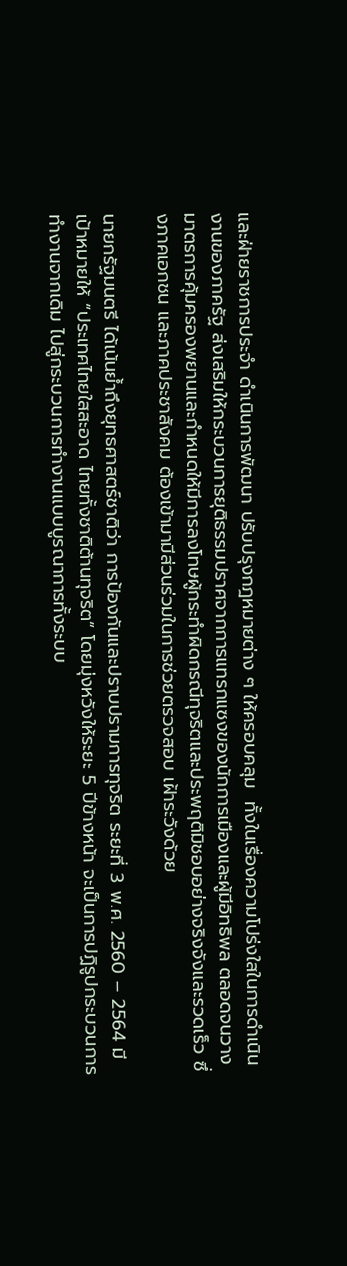และฝ่ายราชการประจำ ดำเนินการพัฒนา ปรับปรุงกฎหมายต่าง ๆ ให้ครอบคลุม  ทั้งในเรื่องความโปร่งใสในการดำเนินงานของภาครัฐ ส่งเสริมให้กระบวนการยุติธรรมปราศจากการแทรกแซงของนักการเมืองและผู้มีอิทธิพล ตลอดจนวางมาตรการคุ้มครองพยานและกำหนดให้มีการลงโทษผู้กระทำผิดกรณีทุจริตและประพฤติมิชอบอย่างจริงจังและรวดเร็ว ซึ่งภาคเอกชน และภาคประชาสังคม ต้องเข้ามามีส่วนร่วมในการช่วยตรวจสอบ เฝ้าระวังด้วย

นายกรัฐมนตรี ได้เน้นย้ำถึงยุทธศาสตร์ชาติว่า การป้องกันและปราบปรามการทุจริต ระยะที่ 3 พ.ศ. 2560 – 2564 มีเป้าหมายให้ “ประเทศไทยใสสะอาด ไทยทั้งชาติต้านทุจริต” โดยมุ่งหวังให้ระยะ 5 ปีข้างหน้า จะเป็นการปฏิรูปกระบวนการทำงานจากเดิม ไปสู่กระบวนการทำงานแบบบูรณาการทั้งระบบ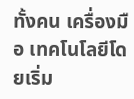ทั้งคน เครื่องมือ เทคโนโลยีโดยเริ่ม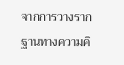จากการวางรากฐานทางความคิ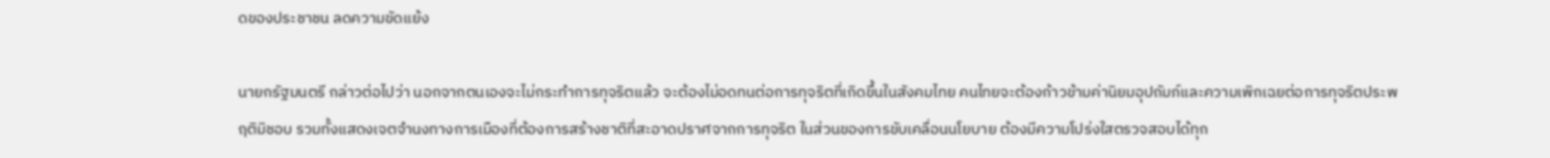ดของประชาชน ลดความขัดแย้ง

นายกรัฐมนตรี กล่าวต่อไปว่า นอกจากตนเองจะไม่กระทำการทุจริตแล้ว จะต้องไม่อดทนต่อการทุจริตที่เกิดขึ้นในสังคมไทย คนไทยจะต้องก้าวข้ามค่านิยมอุปถัมภ์และความเพิกเฉยต่อการทุจริตประพฤติมิชอบ รวมทั้งแสดงเจตจำนงทางการเมืองที่ต้องการสร้างชาติที่สะอาดปราศจากการทุจริต ในส่วนของการขับเคลื่อนนโยบาย ต้องมีความโปร่งใสตรวจสอบได้ทุก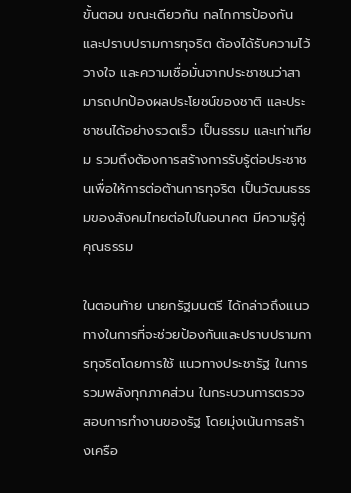ขั้นตอน ขณะเดียวกัน กลไกการป้องกันและปราบปรามการทุจริต ต้องได้รับความไว้วางใจ และความเชื่อมั่นจากประชาชนว่าสามารถปกป้องผลประโยชน์ของชาติ และประชาชนได้อย่างรวดเร็ว เป็นธรรม และเท่าเทียม รวมถึงต้องการสร้างการรับรู้ต่อประชาชนเพื่อให้การต่อต้านการทุจริต เป็นวัฒนธรรมของสังคมไทยต่อไปในอนาคต มีความรู้คู่คุณธรรม

ในตอนท้าย นายกรัฐมนตรี ได้กล่าวถึงแนวทางในการที่จะช่วยป้องกันและปราบปรามการทุจริตโดยการใช้ แนวทางประชารัฐ ในการรวมพลังทุกภาคส่วน ในกระบวนการตรวจสอบการทำงานของรัฐ โดยมุ่งเน้นการสร้างเครือ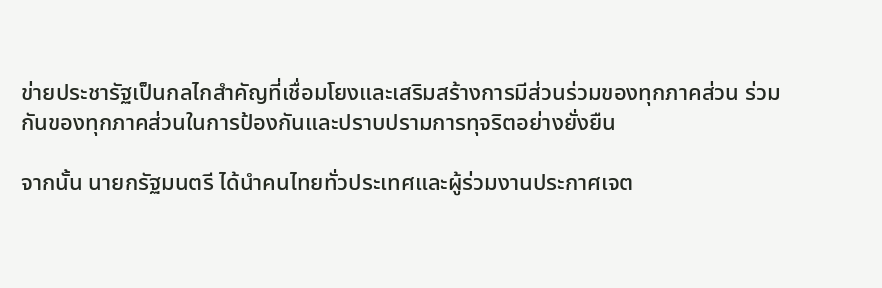ข่ายประชารัฐเป็นกลไกสำคัญที่เชื่อมโยงและเสริมสร้างการมีส่วนร่วมของทุกภาคส่วน ร่วมกันของทุกภาคส่วนในการป้องกันและปราบปรามการทุจริตอย่างยั่งยืน

จากนั้น นายกรัฐมนตรี ได้นำคนไทยทั่วประเทศและผู้ร่วมงานประกาศเจต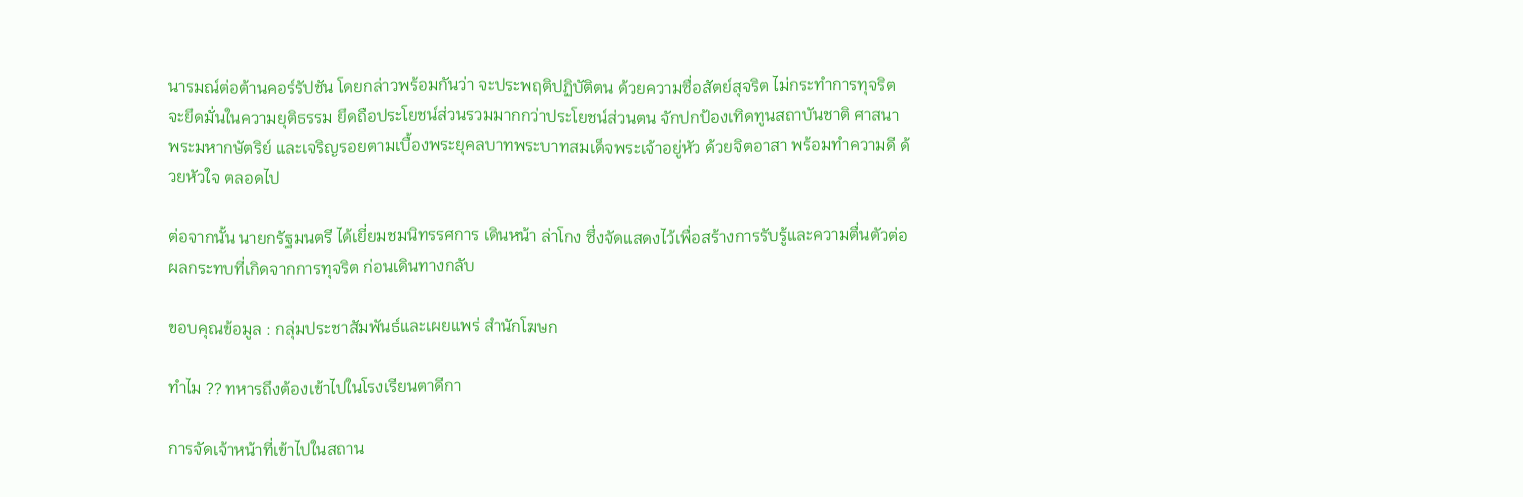นารมณ์ต่อต้านคอร์รัปชัน โดยกล่าวพร้อมกันว่า จะประพฤติปฏิบัติตน ด้วยความซื่อสัตย์สุจริต ไม่กระทำการทุจริต จะยึดมั่นในความยุติธรรม ยึดถือประโยชน์ส่วนรวมมากกว่าประโยชน์ส่วนตน จักปกป้องเทิดทูนสถาบันชาติ ศาสนา พระมหากษัตริย์ และเจริญรอยตามเบื้องพระยุคลบาทพระบาทสมเด็จพระเจ้าอยู่หัว ด้วยจิตอาสา พร้อมทำความดี ด้วยหัวใจ ตลอดไป

ต่อจากนั้น นายกรัฐมนตรี ได้เยี่ยมชมนิทรรศการ เดินหน้า ล่าโกง ซึ่งจัดแสดงไว้เพื่อสร้างการรับรู้และความตื่นตัวต่อผลกระทบที่เกิดจากการทุจริต ก่อนเดินทางกลับ

ขอบคุณข้อมูล : กลุ่มประชาสัมพันธ์และเผยแพร่ สำนักโฆษก

ทำไม ?? ทหารถึงต้องเข้าไปในโรงเรียนตาดีกา

การจัดเจ้าหน้าที่เข้าไปในสถาน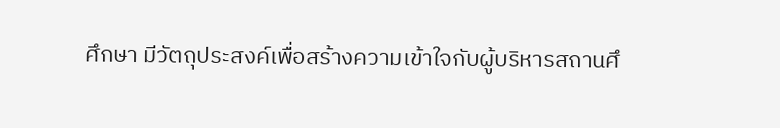ศึกษา มีวัตถุประสงค์เพื่อสร้างความเข้าใจกับผู้บริหารสถานศึ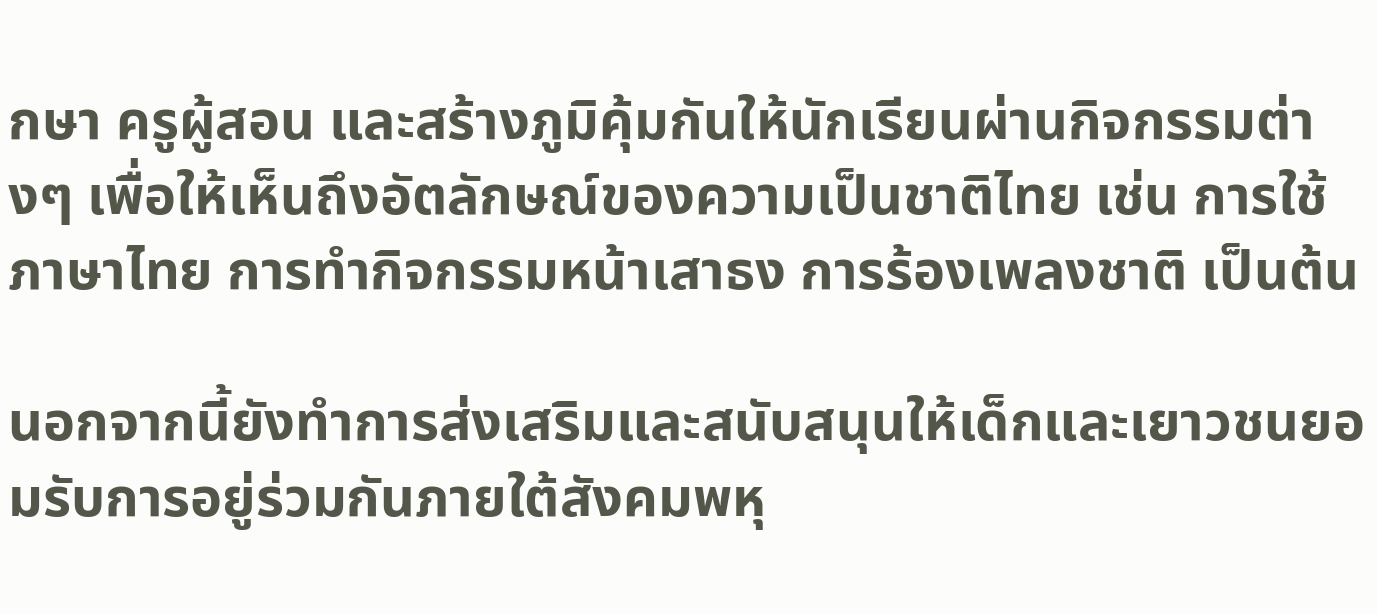กษา ครูผู้สอน และสร้างภูมิคุ้มกันให้นักเรียนผ่านกิจกรรมต่างๆ เพื่อให้เห็นถึงอัตลักษณ์ของความเป็นชาติไทย เช่น การใช้ภาษาไทย การทำกิจกรรมหน้าเสาธง การร้องเพลงชาติ เป็นต้น

นอกจากนี้ยังทำการส่งเสริมและสนับสนุนให้เด็กและเยาวชนยอมรับการอยู่ร่วมกันภายใต้สังคมพหุ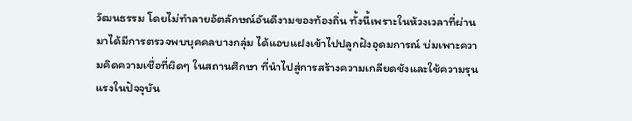วัฒนธรรม โดยไม่ทำลายอัตลักษณ์อันดีงามของท้องถิ่น ทั้งนี้เพราะในห้วงเวลาที่ผ่านมาได้มีการตรวจพบบุคคลบางกลุ่ม ได้แอบแฝงเข้าไปปลูกฝังอุดมการณ์ บ่มเพาะความคิดความเชื่อที่ผิดๆ ในสถานศึกษา ที่นำไปสู่การสร้างความเกลียดชังและใช้ความรุนแรงในปัจจุบัน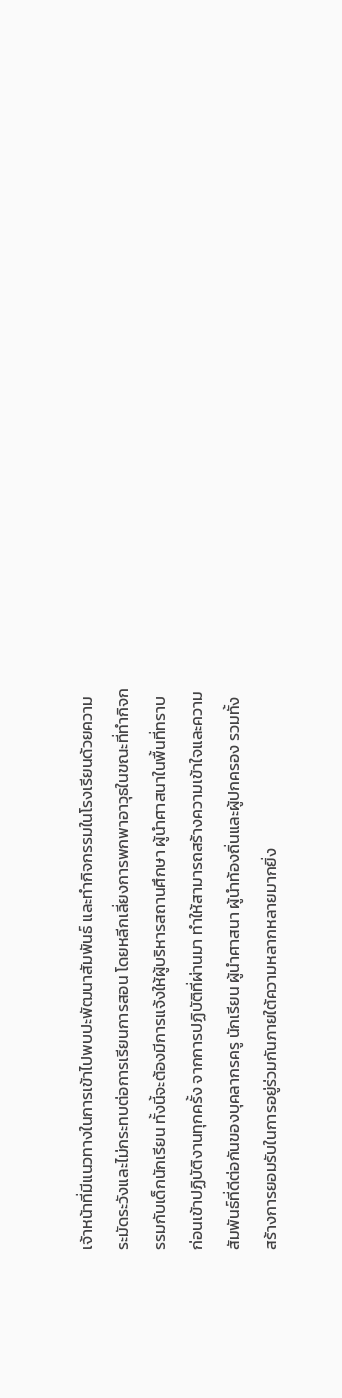เจ้าหน้าที่มีแนวทางในการเข้าไปพบปะพัฒนาสัมพันธ์ และทำกิจกรรมในโรงเรียนด้วยความระมัดระวังและไม่กระทบต่อการเรียนการสอน โดยหลีกเลี่ยงการพกพาอาวุธในขณะที่ทำกิจกรรมกับเด็กนักเรียน ทั้งนี้จะต้องมีการแจ้งให้ผู้บริหารสถานศึกษา ผู้นำศาสนาในพื้นที่ทราบก่อนเข้าปฏิบัติงานทุกครั้ง จากการปฏิบัติที่ผ่านมา ทำให้สามารถสร้างความเข้าใจและความสัมพันธ์ที่ดีต่อกันของบุคลากรครู นักเรียน ผู้นำศาสนา ผู้นำท้องถิ่นและผู้ปกครอง รวมทั้งสร้างการยอมรับในการอยู่ร่วมกันภายใต้ความหลากหลายมากยิ่ง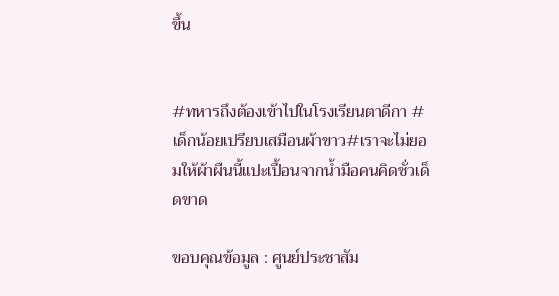ขึ้น


#ทหารถึงต้องเข้าไปในโรงเรียนตาดีกา #เด็กน้อยเปรียบเสมือนผ้าขาว#เราจะไม่ยอมให้ผ้าผืนนี้แปะเปื้อนจากน้ำมือคนคิดชั่วเด็ดขาด

ขอบคุณข้อมูล : ศูนย์ประชาสัม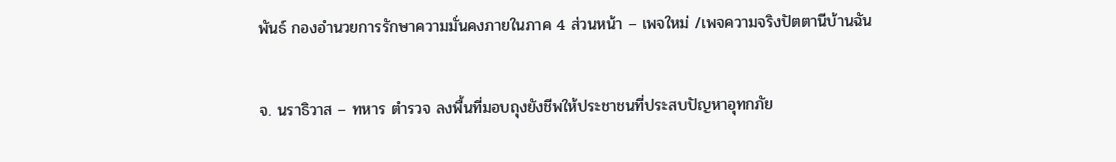พันธ์ กองอำนวยการรักษาความมั่นคงภายในภาค 4 ส่วนหน้า – เพจใหม่ /เพจความจริงปัตตานีบ้านฉัน

จ. นราธิวาส – ทหาร ตำรวจ ลงพื้นที่มอบถุงยังชีพให้ประชาชนที่ประสบปัญหาอุทกภัย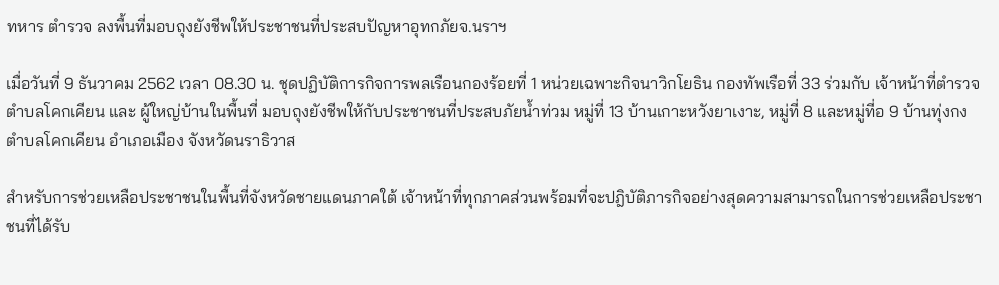ทหาร ตำรวจ ลงพื้นที่มอบถุงยังชีพให้ประชาชนที่ประสบปัญหาอุทกภัยจ.นราฯ

เมื่อวันที่ 9 ธันวาคม 2562 เวลา 08.30 น. ชุดปฏิบัติการกิจการพลเรือนกองร้อยที่ 1 หน่วยเฉพาะกิจนาวิกโยธิน กองทัพเรือที่ 33 ร่วมกับ เจ้าหน้าที่ตำรวจ ตำบลโคกเคียน และ ผู้ใหญ่บ้านในพื้นที่ มอบถุงยังชีพให้กับประชาชนที่ประสบภัยน้ำท่วม หมู่ที่ 13 บ้านเกาะหวังยาเงาะ, หมู่ที่ 8 และหมู่ที่อ 9 บ้านทุ่งกง ตำบลโคกเคียน อำเภอเมือง จังหวัดนราธิวาส

สำหรับการช่วยเหลือประชาชนในพื้นที่จังหวัดชายแดนภาคใต้ เจ้าหน้าที่ทุกภาคส่วนพร้อมที่จะปฎิบัติภารกิจอย่างสุดความสามารถในการช่วยเหลือประชาชนที่ได้รับ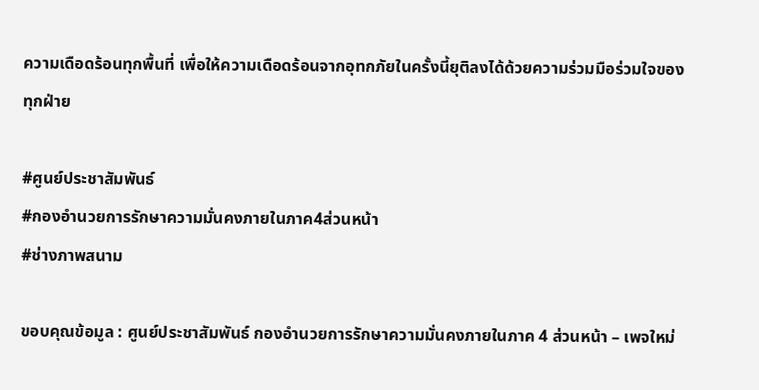ความเดือดร้อนทุกพื้นที่ เพื่อให้ความเดือดร้อนจากอุทกภัยในครั้งนี้ยุติลงได้ด้วยความร่วมมือร่วมใจของทุกฝ่าย

#ศูนย์ประชาสัมพันธ์
#กองอำนวยการรักษาความมั่นคงภายในภาค4ส่วนหน้า
#ช่างภาพสนาม

ขอบคุณข้อมูล : ศูนย์ประชาสัมพันธ์ กองอำนวยการรักษาความมั่นคงภายในภาค 4 ส่วนหน้า – เพจใหม่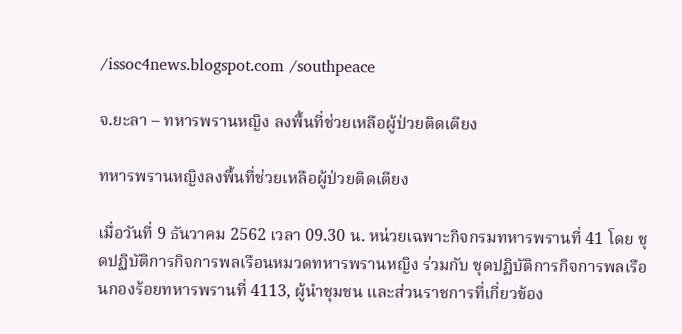/issoc4news.blogspot.com /southpeace

จ.ยะลา – ทหารพรานหญิง ลงพื้นที่ช่วยเหลือผู้ป่วยติดเตียง

ทหารพรานหญิงลงพื้นที่ช่วยเหลือผู้ป่วยติดเตียง

เมื่อวันที่ 9 ธันวาคม 2562 เวลา 09.30 น. หน่วยเฉพาะกิจกรมทหารพรานที่ 41 โดย ชุดปฏิบัติการกิจการพลเรือนหมวดทหารพรานหญิง ร่วมกับ ชุดปฏิบัติการกิจการพลเรือนกองร้อยทหารพรานที่ 4113, ผู้นำชุมชน และส่วนราชการที่เกี่ยวข้อง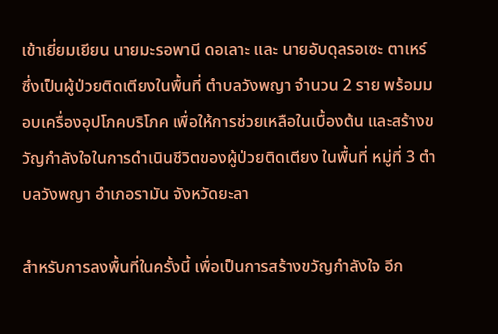เข้าเยี่ยมเยียน นายมะรอพานี ดอเลาะ และ นายอับดุลรอเซะ ตาเหร์ ซึ่งเป็นผู้ป่วยติดเตียงในพื้นที่ ตำบลวังพญา จำนวน 2 ราย พร้อมมอบเครื่องอุปโภคบริโภค เพื่อให้การช่วยเหลือในเบื้องต้น และสร้างขวัญกำลังใจในการดำเนินชีวิตของผู้ป่วยติดเตียง ในพื้นที่ หมู่ที่ 3 ตำบลวังพญา อำเภอรามัน จังหวัดยะลา

สำหรับการลงพื้นที่ในครั้งนี้ เพื่อเป็นการสร้างขวัญกำลังใจ อีก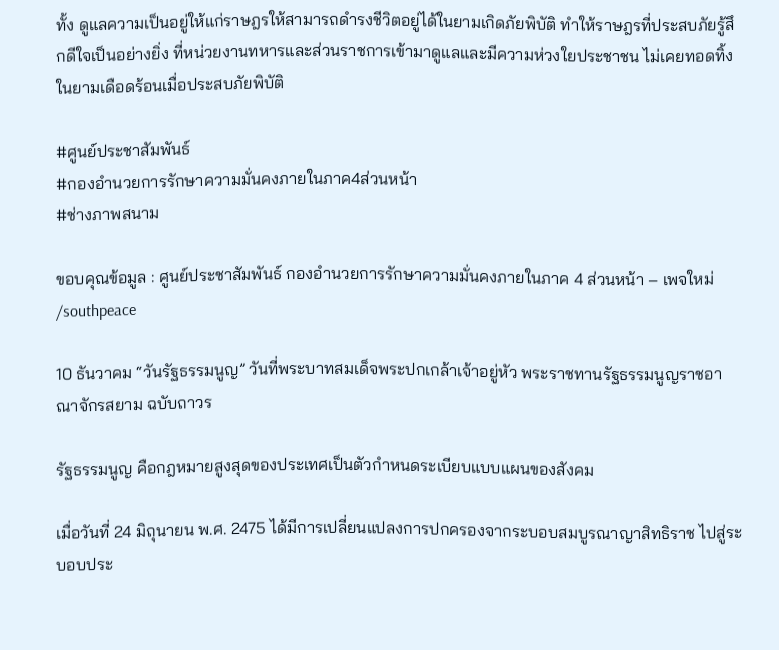ทั้ง ดูแลความเป็นอยู่ให้แก่ราษฎรให้สามารถดำรงชีวิตอยู่ได้ในยามเกิดภัยพิบัติ ทำให้ราษฎรที่ประสบภัยรู้สึกดีใจเป็นอย่างยิ่ง ที่หน่วยงานทหารและส่วนราชการเข้ามาดูแลและมีความห่วงใยประชาชน ไม่เคยทอดทิ้งในยามเดือดร้อนเมื่อประสบภัยพิบัติ

#ศูนย์ประชาสัมพันธ์
#กองอำนวยการรักษาความมั่นคงภายในภาค4ส่วนหน้า
#ช่างภาพสนาม

ขอบคุณข้อมูล : ศูนย์ประชาสัมพันธ์ กองอำนวยการรักษาความมั่นคงภายในภาค 4 ส่วนหน้า – เพจใหม่ /southpeace

10 ธันวาคม “วันรัฐธรรมนูญ” วันที่พระบาทสมเด็จพระปกเกล้าเจ้าอยู่หัว พระราชทานรัฐธรรมนูญราชอาณาจักรสยาม ฉบับถาวร

รัฐธรรมนูญ คือกฎหมายสูงสุดของประเทศเป็นตัวกำหนดระเบียบแบบแผนของสังคม

เมื่อวันที่ 24 มิถุนายน พ.ศ. 2475 ได้มีการเปลี่ยนแปลงการปกครองจากระบอบสมบูรณาญาสิทธิราช ไปสู่ระบอบประ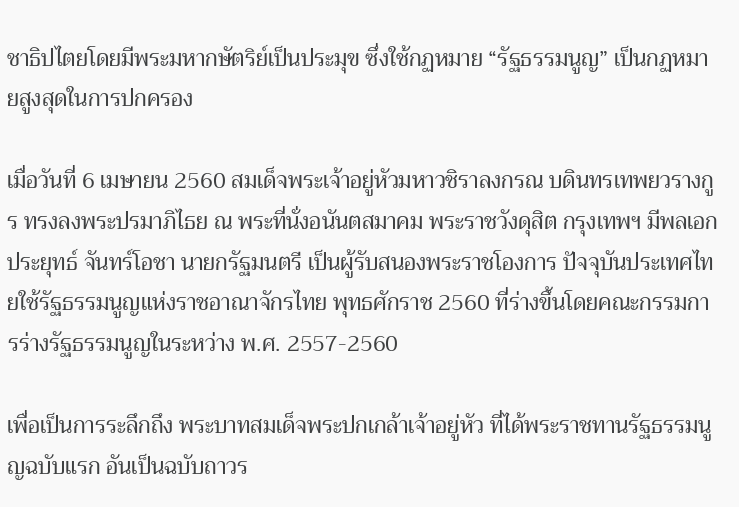ชาธิปไตยโดยมีพระมหากษัตริย์เป็นประมุข ซึ่งใช้กฏหมาย “รัฐธรรมนูญ” เป็นกฏหมายสูงสุดในการปกครอง

เมื่อวันที่ 6 เมษายน 2560 สมเด็จพระเจ้าอยู่หัวมหาวชิราลงกรณ บดินทรเทพยวรางกูร ทรงลงพระปรมาภิไธย ณ พระที่นั่งอนันตสมาคม พระราชวังดุสิต กรุงเทพฯ มีพลเอก ประยุทธ์ จันทร์โอชา นายกรัฐมนตรี เป็นผู้รับสนองพระราชโองการ ปัจจุบันประเทศไทยใช้รัฐธรรมนูญแห่งราชอาณาจักรไทย พุทธศักราช 2560 ที่ร่างขึ้นโดยคณะกรรมการร่างรัฐธรรมนูญในระหว่าง พ.ศ. 2557-2560

เพื่อเป็นการระลึกถึง พระบาทสมเด็จพระปกเกล้าเจ้าอยู่หัว ที่ได้พระราชทานรัฐธรรมนูญฉบับแรก อันเป็นฉบับถาวร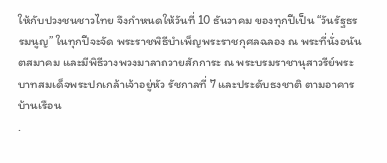ให้กับปวงชนชาวไทย จึงกำหนดให้วันที่ 10 ธันวาคม ของทุกปีเป็น “วันรัฐธรรมนูญ” ในทุกปีจะจัด พระราชพิธีบำเพ็ญพระราชกุศลฉลอง ณ พระที่นั่งอนันตสมาคม และมีพิธีวางพวงมาลาถวายสักการะ ณ พระบรมราชานุสาวรีย์พระบาทสมเด็จพระปกเกล้าเจ้าอยู่หัว รัชกาลที่ 7 และประดับธงชาติ ตามอาคารบ้านเรือน
.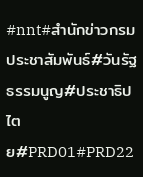#nnt#สำนักข่าวกรมประชาสัมพันธ์#วันรัฐธรรมนูญ#ประชาธิปไตย#PRD01#PRD22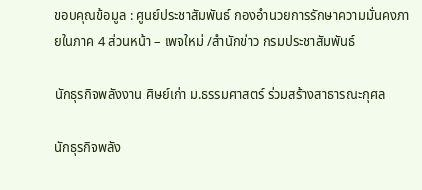ขอบคุณข้อมูล : ศูนย์ประชาสัมพันธ์ กองอำนวยการรักษาความมั่นคงภายในภาค 4 ส่วนหน้า – เพจใหม่ /สำนักข่าว กรมประชาสัมพันธ์

นักธุรกิจพลังงาน ศิษย์เก่า ม.ธรรมศาสตร์ ร่วมสร้างสาธารณะกุศล

นักธุรกิจพลัง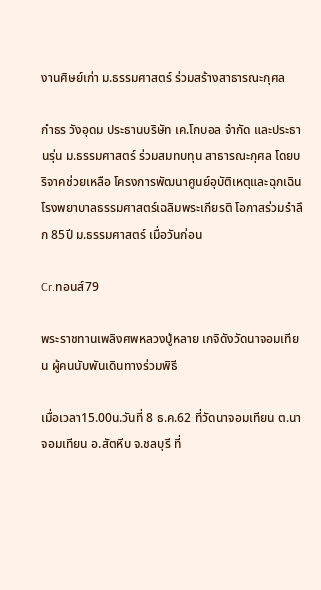งานศิษย์เก่า ม.ธรรมศาสตร์ ร่วมสร้างสาธารณะกุศล

กำธร วังอุดม ประธานบริษัท เค.โกบอล จำกัด และประธานรุ่น ม.ธรรมศาสตร์ ร่วมสมทบทุน สาธารณะกุศล โดยบริจาคช่วยเหลือ โครงการพัฒนาศูนย์อุบัติเหตุและฉุกเฉิน โรงพยาบาลธรรมศาสตร์เฉลิมพระเกียรติ โอกาสร่วมรำลึก 85ปี ม.ธรรมศาสตร์ เมื่อวันก่อน

Cr.ทอนส์79

พระราชทานเพลิงศพหลวงปู่หลาย เกจิดังวัดนาจอมเทียน ผู้คนนับพันเดินทางร่วมพิธี

เมื่อเวลา15.00น.วันที่ 8 ธ.ค.62 ที่วัดนาจอมเทียน ต.นาจอมเทียน อ.สัตหีบ จ.ชลบุรี ที่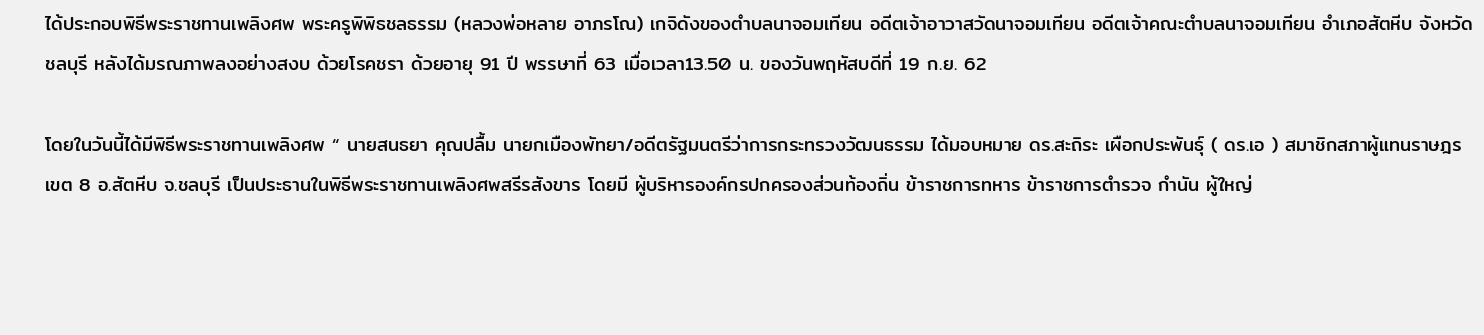ได้ประกอบพิธีพระราชทานเพลิงศพ พระครูพิพิธชลธรรม (หลวงพ่อหลาย อาภรโณ) เกจิดังของตำบลนาจอมเทียน อดีตเจ้าอาวาสวัดนาจอมเทียน อดีตเจ้าคณะตำบลนาจอมเทียน อำเภอสัตหีบ จังหวัดชลบุรี หลังได้มรณภาพลงอย่างสงบ ด้วยโรคชรา ด้วยอายุ 91 ปี พรรษาที่ 63 เมื่อเวลา13.50 น. ของวันพฤหัสบดีที่ 19 ก.ย. 62

โดยในวันนี้ได้มีพิธีพระราชทานเพลิงศพ “ นายสนธยา คุณปลื้ม นายกเมืองพัทยา/อดีตรัฐมนตรีว่าการกระทรวงวัฒนธรรม ได้มอบหมาย ดร.สะถิระ เผือกประพันธุ์ ( ดร.เอ ) สมาชิกสภาผู้แทนราษฎร เขต 8 อ.สัตหีบ จ.ชลบุรี เป็นประธานในพิธีพระราชทานเพลิงศพสรีรสังขาร โดยมี ผู้บริหารองค์กรปกครองส่วนท้องถิ่น ข้าราชการทหาร ข้าราชการตำรวจ กำนัน ผู้ใหญ่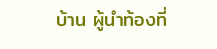บ้าน ผู้นำท้องที่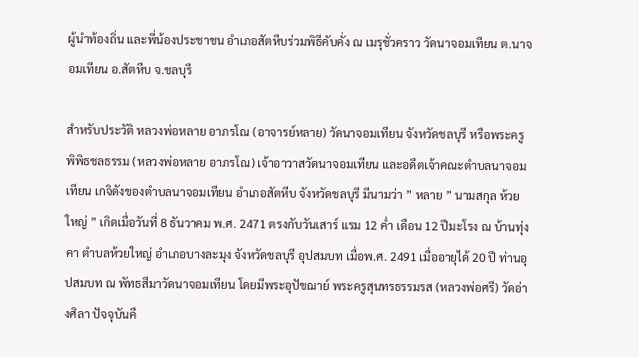ผู้นำท้องถิ่น และพี่น้องประชาชน อำเภอสัตหีบร่วมพิธีคับคั่ง ณ เมรุชั่วคราว วัดนาจอมเทียน ต.นาจอมเทียน อ.สัตหีบ จ.ชลบุรี

สำหรับประวัติ หลวงพ่อหลาย อาภรโณ (อาจารย์หลาย) วัดนาจอมเทียน จังหวัดชลบุรี หรือพระครูพิพิธชลธรรม (หลวงพ่อหลาย อาภรโณ) เจ้าอาวาสวัดนาจอมเทียน และอดีตเจ้าคณะตำบลนาจอมเทียน เกจิดังของตำบลนาจอมเทียน อำเภอสัตหีบ จังหวัดชลบุรี มีนามว่า ” หลาย ” นามสกุล ห้วยใหญ่ ” เกิดเมื่อวันที่ 8 ธันวาคม พ.ศ. 2471 ตรงกับวันเสาร์ แรม 12 ค่ำ เดือน 12 ปีมะโรง ณ บ้านทุ่งคา ตำบลห้วยใหญ่ อำเภอบางละมุง จังหวัดชลบุรี อุปสมบท เมื่อพ.ศ. 2491 เมื่ออายุได้ 20 ปี ท่านอุปสมบท ณ พัทธสีมาวัดนาจอมเทียน โดยมีพระอุปัขฌาย์ พระครูสุนทรธรรมรส (หลวงพ่อศรี) วัดอ่างศิลา ปัจจุบันคื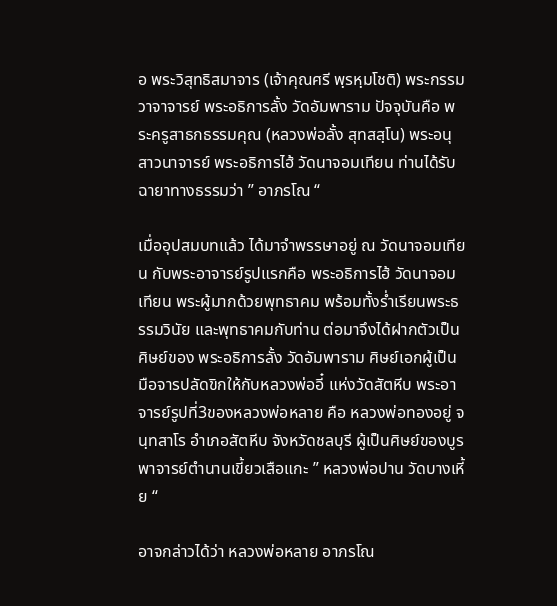อ พระวิสุทธิสมาจาร (เจ้าคุณศรี พฺรหฺมโชติ) พระกรรมวาจาจารย์ พระอธิการลั้ง วัดอัมพาราม ปัจจุบันคือ พระครูสาธกธรรมคุณ (หลวงพ่อลั้ง สุทสสฺโน) พระอนุสาวนาจารย์ พระอธิการไฮ้ วัดนาจอมเทียน ท่านได้รับฉายาทางธรรมว่า ” อาภรโณ “

เมื่ออุปสมบทแล้ว ได้มาจำพรรษาอยู่ ณ วัดนาจอมเทียน กับพระอาจารย์รูปแรกคือ พระอธิการไฮ้ วัดนาจอมเทียน พระผู้มากด้วยพุทธาคม พร้อมทั้งร่ำเรียนพระธรรมวินัย และพุทธาคมกับท่าน ต่อมาจึงได้ฝากตัวเป็นศิษย์ของ พระอธิการลั้ง วัดอัมพาราม ศิษย์เอกผู้เป็นมือจารปลัดขิกให้กับหลวงพ่ออี๋ แห่งวัดสัตหีบ พระอาจารย์รูปที่3ของหลวงพ่อหลาย คือ หลวงพ่อทองอยู่ จนฺทสาโร อำเภอสัตหีบ จังหวัดชลบุรี ผู้เป็นศิษย์ของบูรพาจารย์ตำนานเขี้ยวเสือแกะ ” หลวงพ่อปาน วัดบางเหี้ย “

อาจกล่าวได้ว่า หลวงพ่อหลาย อาภรโณ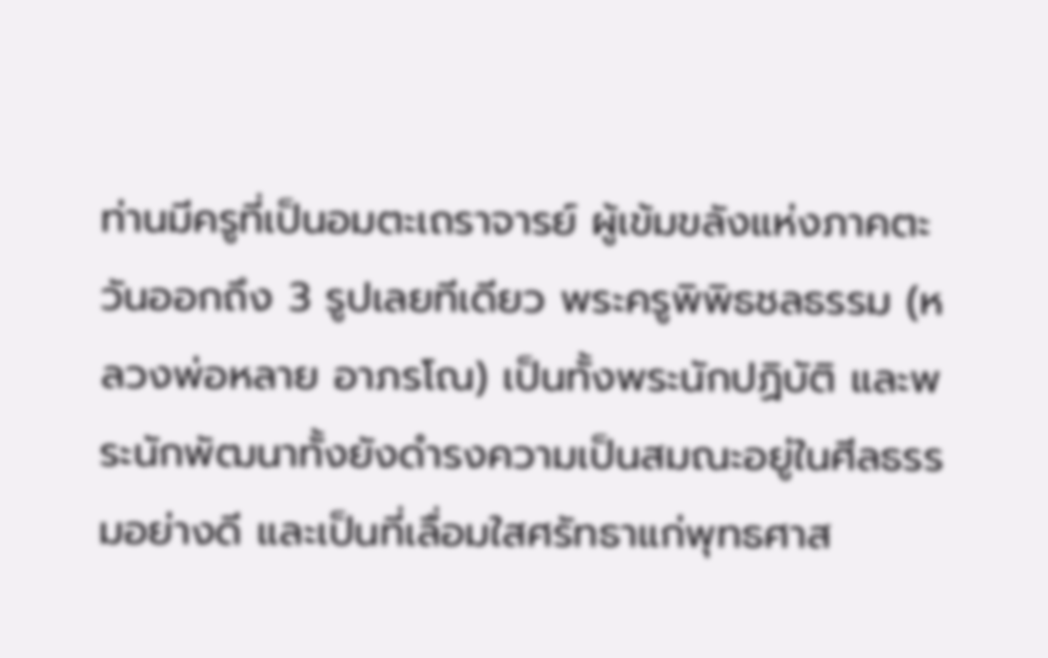ท่านมีครูที่เป็นอมตะเถราจารย์ ผู้เข้มขลังแห่งภาคตะวันออกถึง 3 รูปเลยทีเดียว พระครูพิพิธชลธรรม (หลวงพ่อหลาย อาภรโณ) เป็นทั้งพระนักปฏิบัติ และพระนักพัฒนาทั้งยังดำรงความเป็นสมณะอยู่ในศีลธรรมอย่างดี และเป็นที่เลื่อมใสศรัทธาแก่พุทธศาส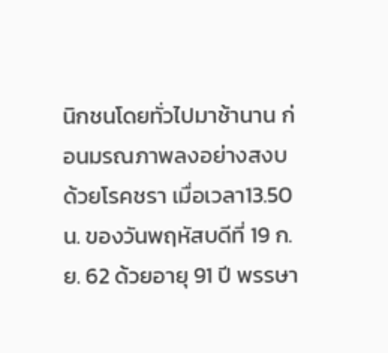นิกชนโดยทั่วไปมาช้านาน ก่อนมรณภาพลงอย่างสงบ ด้วยโรคชรา เมื่อเวลา13.50 น. ของวันพฤหัสบดีที่ 19 ก.ย. 62 ด้วยอายุ 91 ปี พรรษา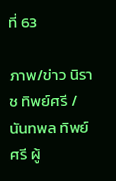ที่ 63

ภาพ/ข่าว นิราช ทิพย์ศรี /นันทพล ทิพย์ศรี ผู้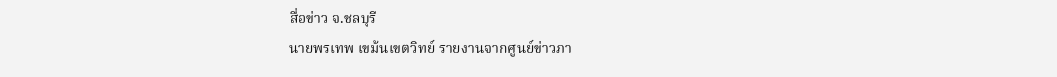สื่อข่าว จ.ชลบุรี
นายพรเทพ เขม้นเขตวิทย์ รายงานจากศูนย์ข่าวภา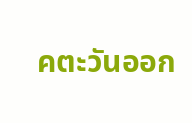คตะวันออก